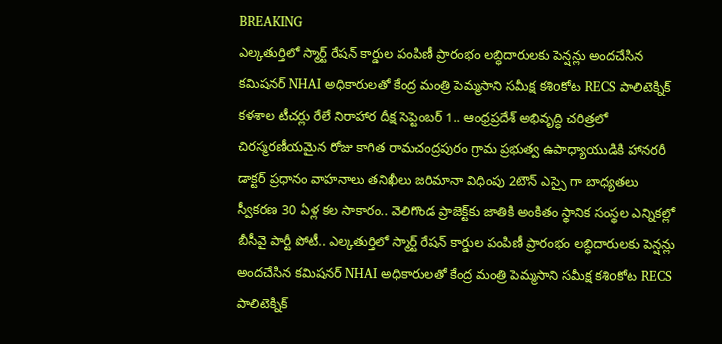BREAKING
ఎల్కతుర్తిలో స్మార్ట్ రేషన్ కార్డుల పంపిణీ ప్రారంభం లబ్ధిదారులకు పెన్షన్లు అందచేసిన కమిషనర్ NHAI అధికారులతో కేంద్ర మంత్రి పెమ్మసాని సమీక్ష కశిoకోట RECS పాలిటెక్నిక్ కళశాల టీచర్లు రేలే నిరాహార దీక్ష సెప్టెంబర్ 1.. ఆంధ్రప్రదేశ్ అభివృద్ధి చరిత్రలో చిరస్మరణీయమైన రోజు కాగిత రామచంద్రపురం గ్రామ ప్రభుత్వ ఉపాధ్యాయుడికి హానరరీ డాక్టర్ ప్రధానం వాహనాలు తనిఖీలు జరిమానా విధింపు 2టౌన్ ఎస్సై గా బాధ్యతలు స్వీకరణ 30 ఏళ్ల కల సాకారం.. వెలిగొండ ప్రాజెక్ట్‌కు జాతికి అంకితం స్థానిక సంస్థల ఎన్నికల్లో బీసీవై పార్టీ పోటీ.. ఎల్కతుర్తిలో స్మార్ట్ రేషన్ కార్డుల పంపిణీ ప్రారంభం లబ్ధిదారులకు పెన్షన్లు అందచేసిన కమిషనర్ NHAI అధికారులతో కేంద్ర మంత్రి పెమ్మసాని సమీక్ష కశిoకోట RECS పాలిటెక్నిక్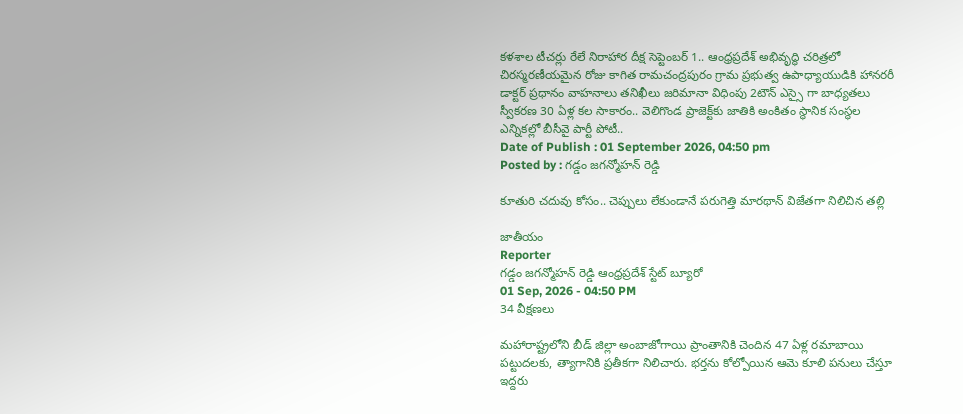కళశాల టీచర్లు రేలే నిరాహార దీక్ష సెప్టెంబర్ 1.. ఆంధ్రప్రదేశ్ అభివృద్ధి చరిత్రలో చిరస్మరణీయమైన రోజు కాగిత రామచంద్రపురం గ్రామ ప్రభుత్వ ఉపాధ్యాయుడికి హానరరీ డాక్టర్ ప్రధానం వాహనాలు తనిఖీలు జరిమానా విధింపు 2టౌన్ ఎస్సై గా బాధ్యతలు స్వీకరణ 30 ఏళ్ల కల సాకారం.. వెలిగొండ ప్రాజెక్ట్‌కు జాతికి అంకితం స్థానిక సంస్థల ఎన్నికల్లో బీసీవై పార్టీ పోటీ..
Date of Publish : 01 September 2026, 04:50 pm
Posted by : గడ్డం జగన్మోహన్ రెడ్డి

కూతురి చదువు కోసం.. చెప్పులు లేకుండానే పరుగెత్తి మారథాన్ విజేతగా నిలిచిన తల్లి

జాతీయం
Reporter
గడ్డం జగన్మోహన్ రెడ్డి ఆంధ్రప్రదేశ్ స్టేట్ బ్యూరో
01 Sep, 2026 - 04:50 PM
34 వీక్షణలు

మహారాష్ట్రలోని బీడ్ జిల్లా అంబాజోగాయి ప్రాంతానికి చెందిన 47 ఏళ్ల రమాబాయి పట్టుదలకు, త్యాగానికి ప్రతీకగా నిలిచారు. భర్తను కోల్పోయిన ఆమె కూలి పనులు చేస్తూ ఇద్దరు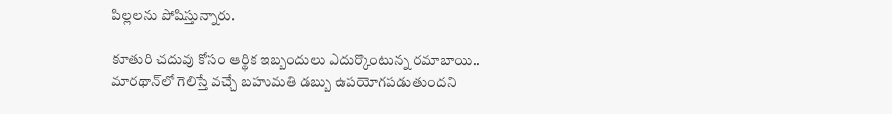పిల్లలను పోషిస్తున్నారు.

కూతురి చదువు కోసం ఆర్థిక ఇబ్బందులు ఎదుర్కొంటున్న రమాబాయి.. మారథాన్‌లో గెలిస్తే వచ్చే బహుమతి డబ్బు ఉపయోగపడుతుందని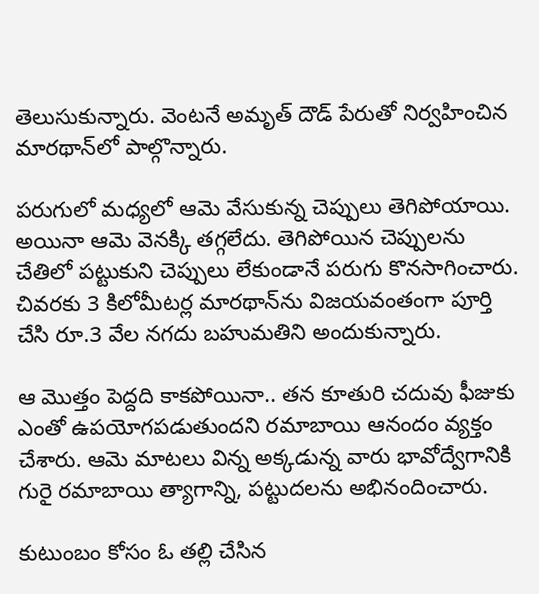తెలుసుకున్నారు. వెంటనే అమృత్ దౌడ్ పేరుతో నిర్వహించిన మారథాన్‌లో పాల్గొన్నారు.

పరుగులో మధ్యలో ఆమె వేసుకున్న చెప్పులు తెగిపోయాయి. అయినా ఆమె వెనక్కి తగ్గలేదు. తెగిపోయిన చెప్పులను చేతిలో పట్టుకుని చెప్పులు లేకుండానే పరుగు కొనసాగించారు. చివరకు 3 కిలోమీటర్ల మారథాన్‌ను విజయవంతంగా పూర్తి చేసి రూ.3 వేల నగదు బహుమతిని అందుకున్నారు.

ఆ మొత్తం పెద్దది కాకపోయినా.. తన కూతురి చదువు ఫీజుకు ఎంతో ఉపయోగపడుతుందని రమాబాయి ఆనందం వ్యక్తం చేశారు. ఆమె మాటలు విన్న అక్కడున్న వారు భావోద్వేగానికి గురై రమాబాయి త్యాగాన్ని, పట్టుదలను అభినందించారు.

కుటుంబం కోసం ఓ తల్లి చేసిన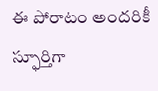ఈ పోరాటం అందరికీ స్ఫూర్తిగా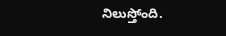నిలుస్తోంది.